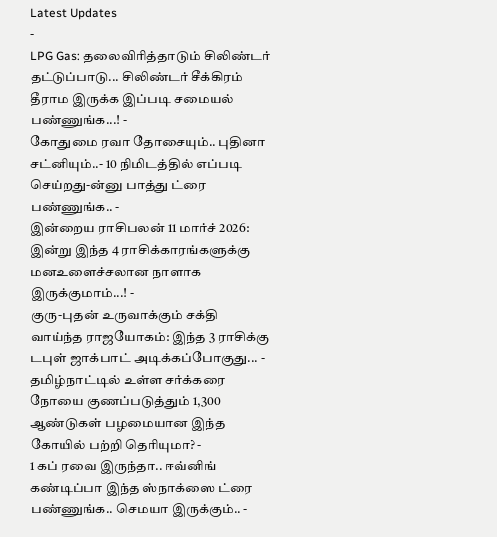Latest Updates
-
LPG Gas: தலைவிரித்தாடும் சிலிண்டர் தட்டுப்பாடு... சிலிண்டர் சீக்கிரம் தீராம இருக்க இப்படி சமையல் பண்ணுங்க...! -
கோதுமை ரவா தோசையும்.. புதினா சட்னியும்..- 10 நிமிடத்தில் எப்படி செய்றது-ன்னு பாத்து ட்ரை பண்ணுங்க.. -
இன்றைய ராசிபலன் 11 மார்ச் 2026: இன்று இந்த 4 ராசிக்காரங்களுக்கு மனஉளைச்சலான நாளாக இருக்குமாம்...! -
குரு-புதன் உருவாக்கும் சக்தி வாய்ந்த ராஜயோகம்: இந்த 3 ராசிக்கு டபுள் ஜாக்பாட் அடிக்கப்போகுது... -
தமிழ்நாட்டில் உள்ள சர்க்கரை நோயை குணப்படுத்தும் 1,300 ஆண்டுகள் பழமையான இந்த கோயில் பற்றி தெரியுமா? -
1 கப் ரவை இருந்தா.. ஈவ்னிங் கண்டிப்பா இந்த ஸ்நாக்ஸை ட்ரை பண்ணுங்க.. செமயா இருக்கும்.. -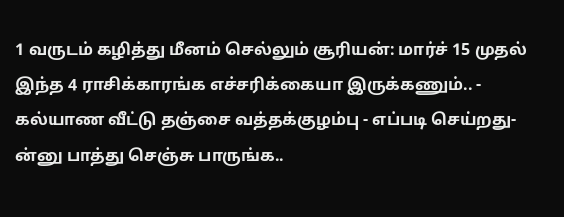1 வருடம் கழித்து மீனம் செல்லும் சூரியன்: மார்ச் 15 முதல் இந்த 4 ராசிக்காரங்க எச்சரிக்கையா இருக்கணும்.. -
கல்யாண வீட்டு தஞ்சை வத்தக்குழம்பு - எப்படி செய்றது-ன்னு பாத்து செஞ்சு பாருங்க..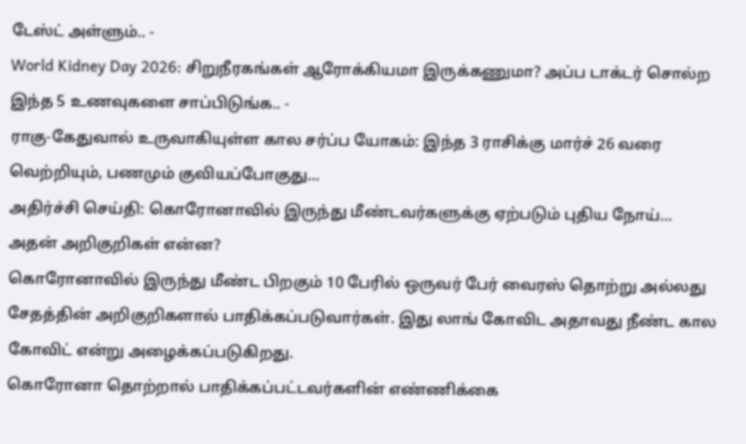டேஸ்ட் அள்ளும்.. -
World Kidney Day 2026: சிறுநீரகங்கள் ஆரோக்கியமா இருக்கணுமா? அப்ப டாக்டர் சொல்ற இந்த 5 உணவுகளை சாப்பிடுங்க.. -
ராகு-கேதுவால் உருவாகியுள்ள கால சர்ப்ப யோகம்: இந்த 3 ராசிக்கு மார்ச் 26 வரை வெற்றியும், பணமும் குவியப்போகுது...
அதிர்ச்சி செய்தி: கொரோனாவில் இருந்து மீண்டவர்களுக்கு ஏற்படும் புதிய நோய்... அதன் அறிகுறிகள் என்ன?
கொரோனாவில் இருந்து மீண்ட பிறகும் 10 பேரில் ஒருவர் பேர் வைரஸ் தொற்று அல்லது சேதத்தின் அறிகுறிகளால் பாதிக்கப்படுவார்கள். இது லாங் கோவிட அதாவது நீண்ட கால கோவிட் என்று அழைக்கப்படுகிறது.
கொரோனா தொற்றால் பாதிக்கப்பட்டவர்களின் எண்ணிக்கை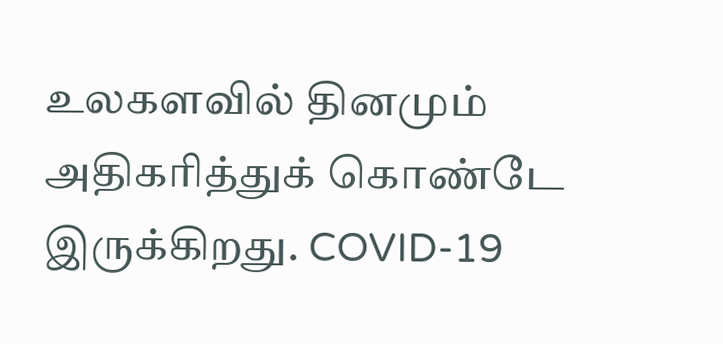உலகளவில் தினமும் அதிகரித்துக் கொண்டே இருக்கிறது. COVID-19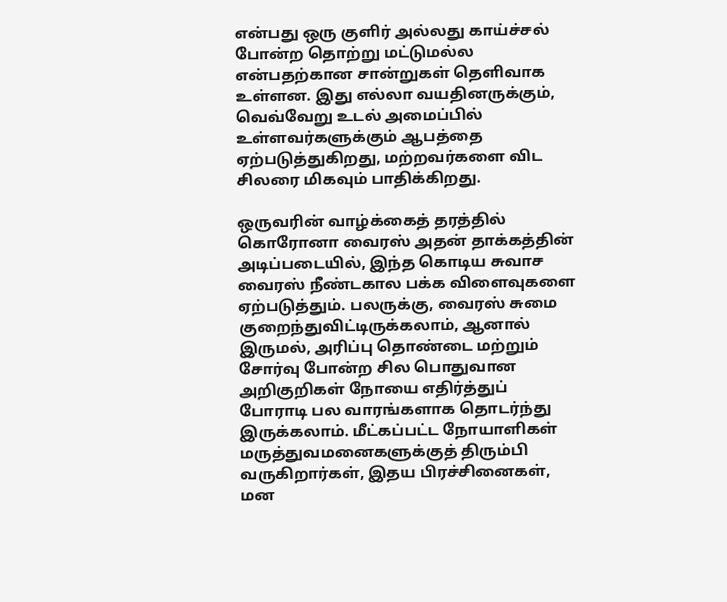என்பது ஒரு குளிர் அல்லது காய்ச்சல் போன்ற தொற்று மட்டுமல்ல என்பதற்கான சான்றுகள் தெளிவாக உள்ளன. இது எல்லா வயதினருக்கும், வெவ்வேறு உடல் அமைப்பில் உள்ளவர்களுக்கும் ஆபத்தை ஏற்படுத்துகிறது, மற்றவர்களை விட சிலரை மிகவும் பாதிக்கிறது.

ஒருவரின் வாழ்க்கைத் தரத்தில் கொரோனா வைரஸ் அதன் தாக்கத்தின் அடிப்படையில், இந்த கொடிய சுவாச வைரஸ் நீண்டகால பக்க விளைவுகளை ஏற்படுத்தும். பலருக்கு, வைரஸ் சுமை குறைந்துவிட்டிருக்கலாம், ஆனால் இருமல், அரிப்பு தொண்டை மற்றும் சோர்வு போன்ற சில பொதுவான அறிகுறிகள் நோயை எதிர்த்துப் போராடி பல வாரங்களாக தொடர்ந்து இருக்கலாம். மீட்கப்பட்ட நோயாளிகள் மருத்துவமனைகளுக்குத் திரும்பி வருகிறார்கள், இதய பிரச்சினைகள், மன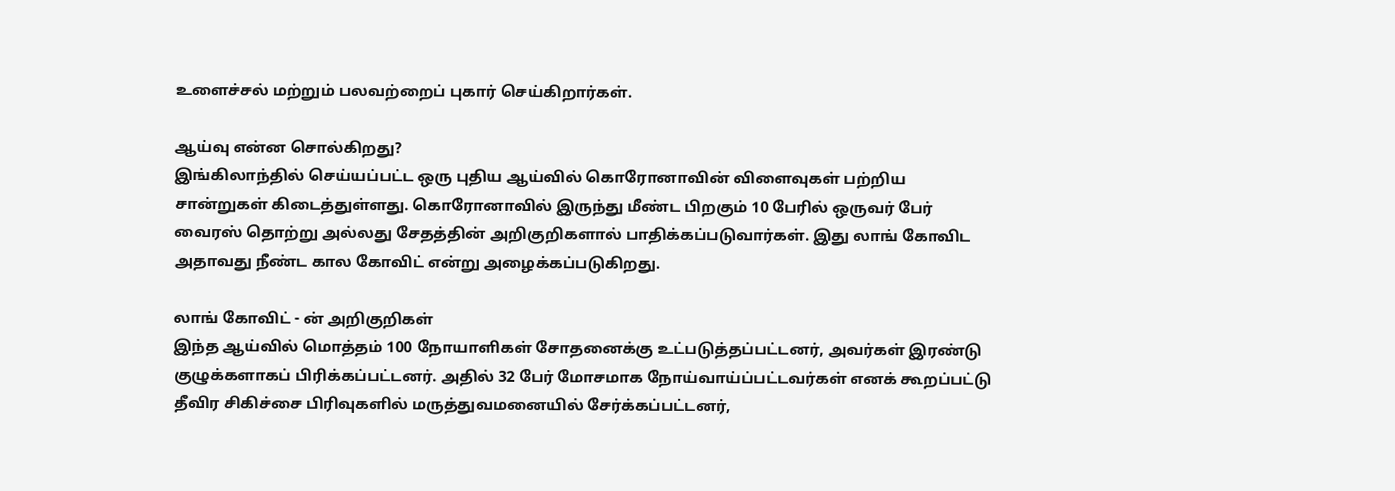உளைச்சல் மற்றும் பலவற்றைப் புகார் செய்கிறார்கள்.

ஆய்வு என்ன சொல்கிறது?
இங்கிலாந்தில் செய்யப்பட்ட ஒரு புதிய ஆய்வில் கொரோனாவின் விளைவுகள் பற்றிய சான்றுகள் கிடைத்துள்ளது. கொரோனாவில் இருந்து மீண்ட பிறகும் 10 பேரில் ஒருவர் பேர் வைரஸ் தொற்று அல்லது சேதத்தின் அறிகுறிகளால் பாதிக்கப்படுவார்கள். இது லாங் கோவிட அதாவது நீண்ட கால கோவிட் என்று அழைக்கப்படுகிறது.

லாங் கோவிட் - ன் அறிகுறிகள்
இந்த ஆய்வில் மொத்தம் 100 நோயாளிகள் சோதனைக்கு உட்படுத்தப்பட்டனர், அவர்கள் இரண்டு குழுக்களாகப் பிரிக்கப்பட்டனர். அதில் 32 பேர் மோசமாக நோய்வாய்ப்பட்டவர்கள் எனக் கூறப்பட்டு தீவிர சிகிச்சை பிரிவுகளில் மருத்துவமனையில் சேர்க்கப்பட்டனர்,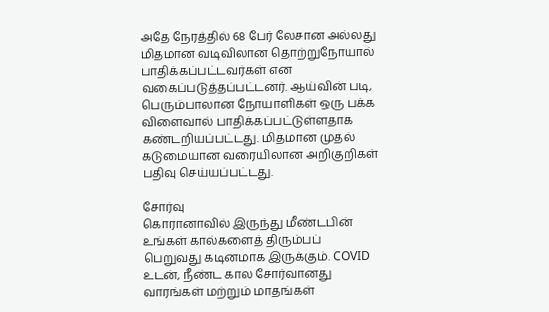அதே நேரத்தில் 68 பேர் லேசான அல்லது மிதமான வடிவிலான தொற்றுநோயால் பாதிக்கப்பட்டவர்கள் என வகைப்படுத்தப்பட்டனர். ஆய்வின் படி, பெரும்பாலான நோயாளிகள் ஒரு பக்க விளைவால் பாதிக்கப்பட்டுள்ளதாக கண்டறியப்பட்டது. மிதமான முதல் கடுமையான வரையிலான அறிகுறிகள் பதிவு செய்யப்பட்டது.

சோர்வு
கொரானாவில் இருந்து மீண்டபின் உங்கள் கால்களைத் திரும்பப் பெறுவது கடினமாக இருக்கும். COVID உடன், நீண்ட கால சோர்வானது வாரங்கள் மற்றும் மாதங்கள்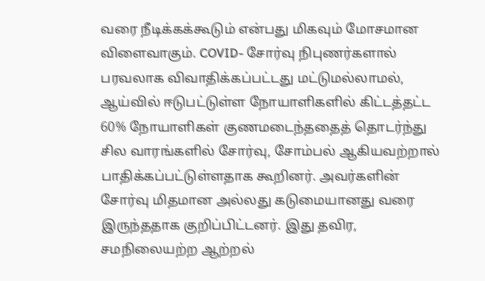வரை நீடிக்கக்கூடும் என்பது மிகவும் மோசமான விளைவாகும். COVID- சோர்வு நிபுணர்களால் பரவலாக விவாதிக்கப்பட்டது மட்டுமல்லாமல், ஆய்வில் ஈடுபட்டுள்ள நோயாளிகளில் கிட்டத்தட்ட 60% நோயாளிகள் குணமடைந்ததைத் தொடர்ந்து சில வாரங்களில் சோர்வு, சோம்பல் ஆகியவற்றால் பாதிக்கப்பட்டுள்ளதாக கூறினர். அவர்களின் சோர்வு மிதமான அல்லது கடுமையானது வரை இருந்ததாக குறிப்பிட்டனர். இது தவிர, சமநிலையற்ற ஆற்றல்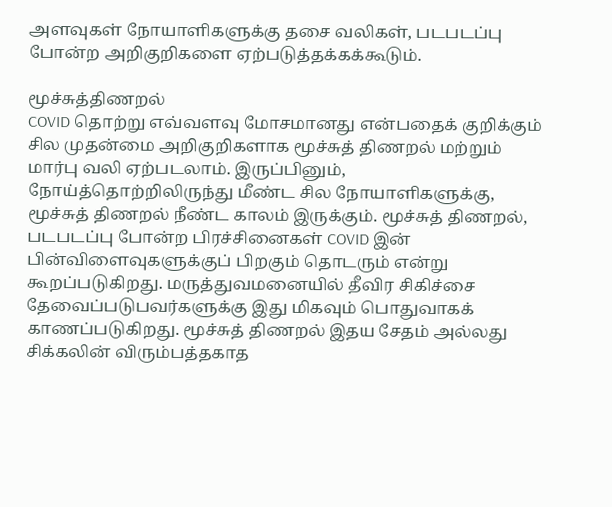அளவுகள் நோயாளிகளுக்கு தசை வலிகள், படபடப்பு போன்ற அறிகுறிகளை ஏற்படுத்தக்கக்கூடும்.

மூச்சுத்திணறல்
COVID தொற்று எவ்வளவு மோசமானது என்பதைக் குறிக்கும் சில முதன்மை அறிகுறிகளாக மூச்சுத் திணறல் மற்றும் மார்பு வலி ஏற்படலாம். இருப்பினும், நோய்த்தொற்றிலிருந்து மீண்ட சில நோயாளிகளுக்கு, மூச்சுத் திணறல் நீண்ட காலம் இருக்கும். மூச்சுத் திணறல், படபடப்பு போன்ற பிரச்சினைகள் COVID இன் பின்விளைவுகளுக்குப் பிறகும் தொடரும் என்று கூறப்படுகிறது. மருத்துவமனையில் தீவிர சிகிச்சை தேவைப்படுபவர்களுக்கு இது மிகவும் பொதுவாகக் காணப்படுகிறது. மூச்சுத் திணறல் இதய சேதம் அல்லது சிக்கலின் விரும்பத்தகாத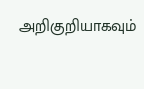அறிகுறியாகவும்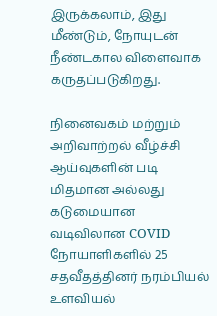இருக்கலாம், இது மீண்டும், நோயுடன் நீண்டகால விளைவாக கருதப்படுகிறது.

நினைவகம் மற்றும் அறிவாற்றல் வீழ்ச்சி
ஆய்வுகளின் படி மிதமான அல்லது கடுமையான வடிவிலான COVID நோயாளிகளில் 25 சதவீதத்தினர் நரம்பியல் உளவியல்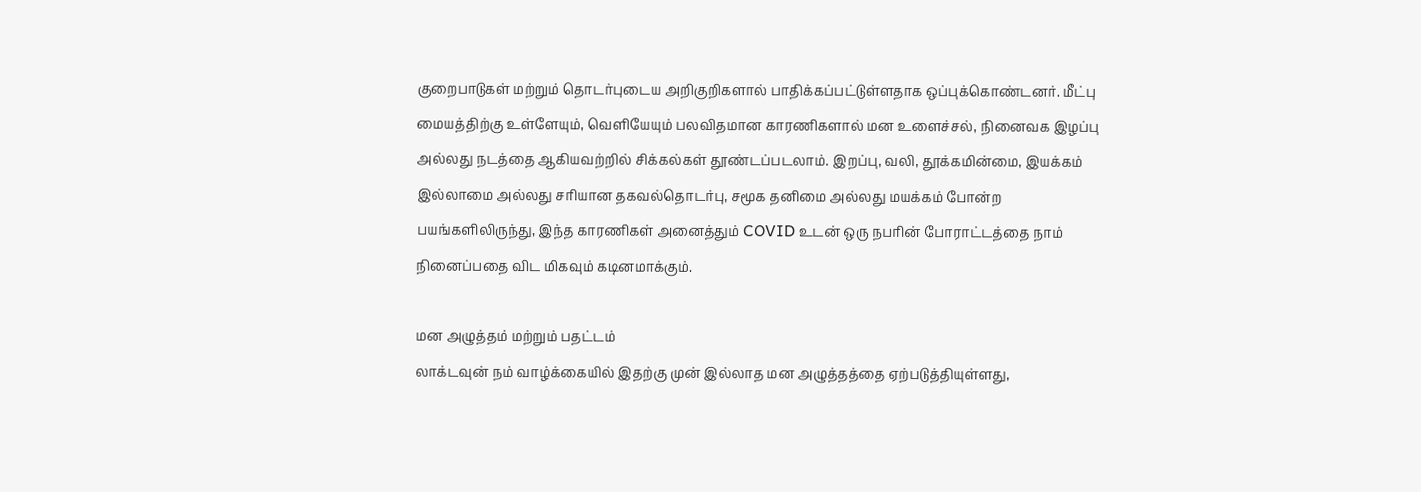குறைபாடுகள் மற்றும் தொடர்புடைய அறிகுறிகளால் பாதிக்கப்பட்டுள்ளதாக ஒப்புக்கொண்டனர். மீட்பு மையத்திற்கு உள்ளேயும், வெளியேயும் பலவிதமான காரணிகளால் மன உளைச்சல், நினைவக இழப்பு அல்லது நடத்தை ஆகியவற்றில் சிக்கல்கள் தூண்டப்படலாம். இறப்பு, வலி, தூக்கமின்மை, இயக்கம் இல்லாமை அல்லது சரியான தகவல்தொடர்பு, சமூக தனிமை அல்லது மயக்கம் போன்ற பயங்களிலிருந்து, இந்த காரணிகள் அனைத்தும் COVID உடன் ஒரு நபரின் போராட்டத்தை நாம் நினைப்பதை விட மிகவும் கடினமாக்கும்.

மன அழுத்தம் மற்றும் பதட்டம்
லாக்டவுன் நம் வாழ்க்கையில் இதற்கு முன் இல்லாத மன அழுத்தத்தை ஏற்படுத்தியுள்ளது,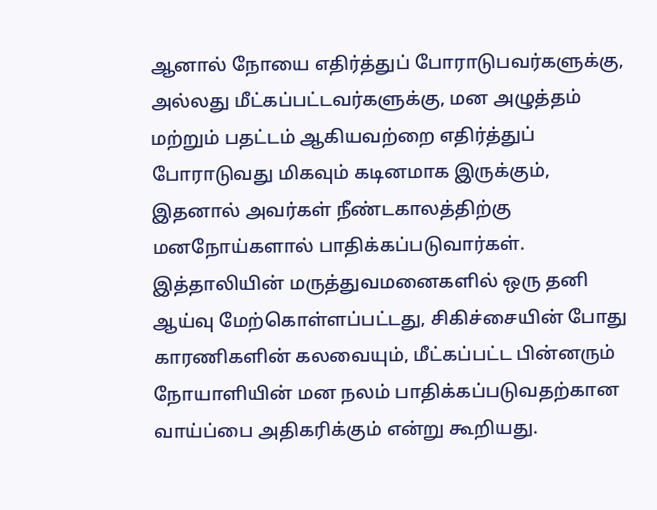ஆனால் நோயை எதிர்த்துப் போராடுபவர்களுக்கு, அல்லது மீட்கப்பட்டவர்களுக்கு, மன அழுத்தம் மற்றும் பதட்டம் ஆகியவற்றை எதிர்த்துப் போராடுவது மிகவும் கடினமாக இருக்கும், இதனால் அவர்கள் நீண்டகாலத்திற்கு மனநோய்களால் பாதிக்கப்படுவார்கள். இத்தாலியின் மருத்துவமனைகளில் ஒரு தனி ஆய்வு மேற்கொள்ளப்பட்டது, சிகிச்சையின் போது காரணிகளின் கலவையும், மீட்கப்பட்ட பின்னரும் நோயாளியின் மன நலம் பாதிக்கப்படுவதற்கான வாய்ப்பை அதிகரிக்கும் என்று கூறியது.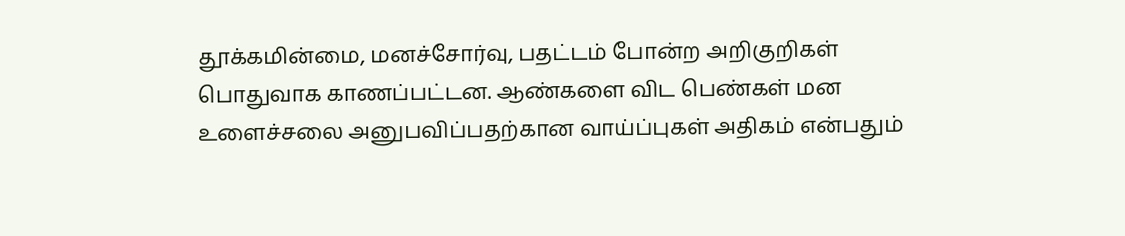தூக்கமின்மை, மனச்சோர்வு, பதட்டம் போன்ற அறிகுறிகள் பொதுவாக காணப்பட்டன. ஆண்களை விட பெண்கள் மன உளைச்சலை அனுபவிப்பதற்கான வாய்ப்புகள் அதிகம் என்பதும்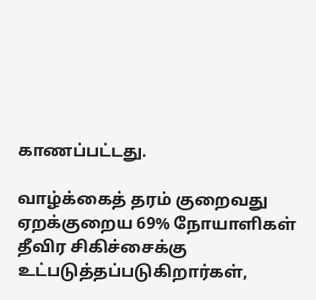காணப்பட்டது.

வாழ்க்கைத் தரம் குறைவது
ஏறக்குறைய 69% நோயாளிகள் தீவிர சிகிச்சைக்கு உட்படுத்தப்படுகிறார்கள்,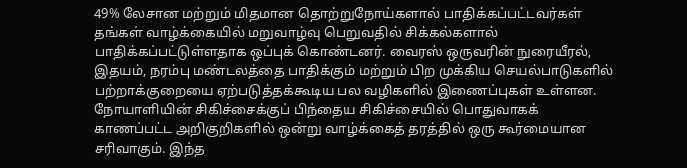49% லேசான மற்றும் மிதமான தொற்றுநோய்களால் பாதிக்கப்பட்டவர்கள் தங்கள் வாழ்க்கையில் மறுவாழ்வு பெறுவதில் சிக்கல்களால் பாதிக்கப்பட்டுள்ளதாக ஒப்புக் கொண்டனர். வைரஸ் ஒருவரின் நுரையீரல், இதயம், நரம்பு மண்டலத்தை பாதிக்கும் மற்றும் பிற முக்கிய செயல்பாடுகளில் பற்றாக்குறையை ஏற்படுத்தக்கூடிய பல வழிகளில் இணைப்புகள் உள்ளன. நோயாளியின் சிகிச்சைக்குப் பிந்தைய சிகிச்சையில் பொதுவாகக் காணப்பட்ட அறிகுறிகளில் ஒன்று வாழ்க்கைத் தரத்தில் ஒரு கூர்மையான சரிவாகும். இந்த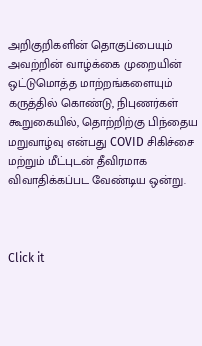அறிகுறிகளின் தொகுப்பையும் அவற்றின் வாழ்க்கை முறையின் ஒட்டுமொத்த மாற்றங்களையும் கருத்தில் கொண்டு, நிபுணர்கள் கூறுகையில், தொற்றிற்கு பிந்தைய மறுவாழ்வு என்பது COVID சிகிச்சை மற்றும் மீட்புடன் தீவிரமாக விவாதிக்கப்பட வேண்டிய ஒன்று.



Click it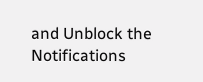and Unblock the Notifications